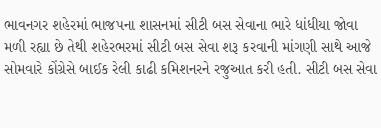ભાવનગર શહેરમાં ભાજપના શાસનમાં સીટી બસ સેવાના ભારે ધાંધીયા જોવા મળી રહ્યા છે તેથી શહેરભરમાં સીટી બસ સેવા શરૂ કરવાની માંગણી સાથે આજે સોમવારે કોંગ્રેસે બાઈક રેલી કાઢી કમિશનરને રજુઆત કરી હતી. સીટી બસ સેવા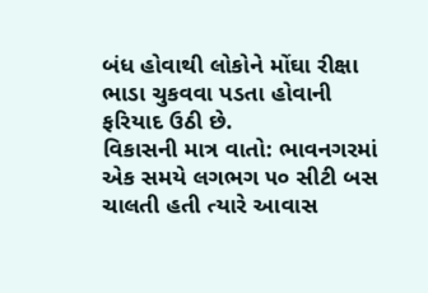બંધ હોવાથી લોકોને મોંઘા રીક્ષા ભાડા ચુકવવા પડતા હોવાની ફરિયાદ ઉઠી છે.
વિકાસની માત્ર વાતો: ભાવનગરમાં એક સમયે લગભગ ૫૦ સીટી બસ ચાલતી હતી ત્યારે આવાસ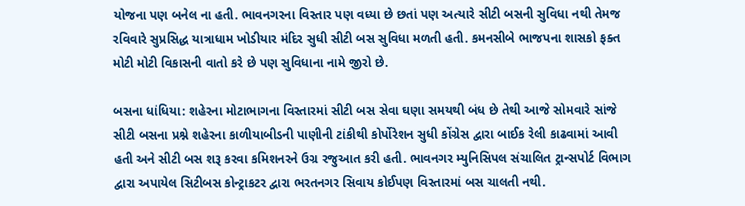યોજના પણ બનેલ ના હતી. ભાવનગરના વિસ્તાર પણ વધ્યા છે છતાં પણ અત્યારે સીટી બસની સુવિધા નથી તેમજ રવિવારે સુપ્રસિદ્ધ યાત્રાધામ ખોડીયાર મંદિર સુધી સીટી બસ સુવિધા મળતી હતી. કમનસીબે ભાજપના શાસકો ફક્ત મોટી મોટી વિકાસની વાતો કરે છે પણ સુવિધાના નામે જીરો છે.

બસના ધાંધિયા: શહેરના મોટાભાગના વિસ્તારમાં સીટી બસ સેવા ઘણા સમયથી બંધ છે તેથી આજે સોમવારે સાંજે સીટી બસના પ્રશ્ને શહેરના કાળીયાબીડની પાણીની ટાંકીથી કોર્પોરેશન સુધી કોંગ્રેસ દ્વારા બાઈક રેલી કાઢવામાં આવી હતી અને સીટી બસ શરૂ કરવા કમિશનરને ઉગ્ર રજુઆત કરી હતી. ભાવનગર મ્યુનિસિપલ સંચાલિત ટ્રાન્સપોર્ટ વિભાગ દ્વારા અપાયેલ સિટીબસ કોન્ટ્રાકટર દ્વારા ભરતનગર સિવાય કોઈપણ વિસ્તારમાં બસ ચાલતી નથી.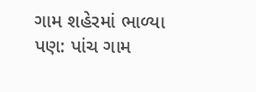ગામ શહેરમાં ભાળ્યા પણ: પાંચ ગામ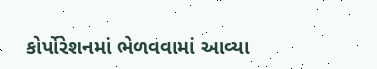કોર્પોરેશનમાં ભેળવવામાં આવ્યા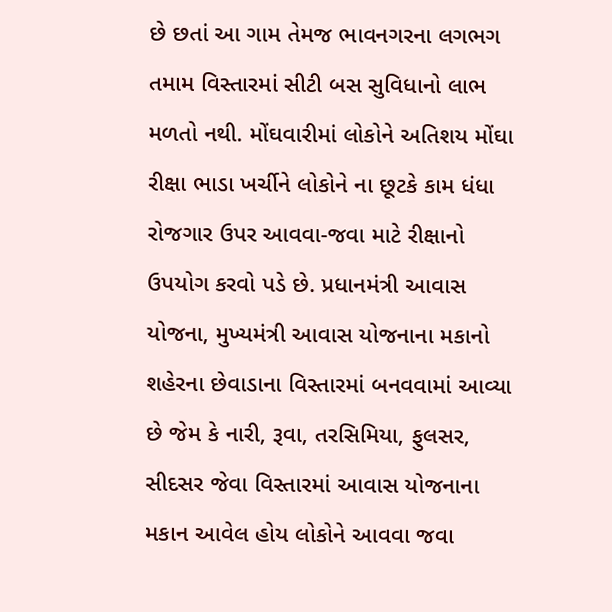છે છતાં આ ગામ તેમજ ભાવનગરના લગભગ તમામ વિસ્તારમાં સીટી બસ સુવિધાનો લાભ મળતો નથી. મોંઘવારીમાં લોકોને અતિશય મોંઘા રીક્ષા ભાડા ખર્ચીને લોકોને ના છૂટકે કામ ધંધા રોજગાર ઉપર આવવા-જવા માટે રીક્ષાનો ઉપયોગ કરવો પડે છે. પ્રધાનમંત્રી આવાસ યોજના, મુખ્યમંત્રી આવાસ યોજનાના મકાનો શહેરના છેવાડાના વિસ્તારમાં બનવવામાં આવ્યા છે જેમ કે નારી, રૂવા, તરસિમિયા, ફુલસર, સીદસર જેવા વિસ્તારમાં આવાસ યોજનાના મકાન આવેલ હોય લોકોને આવવા જવા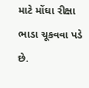માટે મોંઘા રીક્ષા ભાડા ચૂકવવા પડે છે.